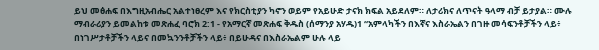ይህ መፅሐፍ በእግዚአብሔር አልተነፀረም እና የክርስቲያን ካኖን ወይም የአይሁድ ታናክ ክፍል አይደለም። ለታሪክና ለጥናት ዓላማ ብቻ ይታያል። ሙሉ ማብራሪያን ይመልከቱ መጽሐፈ ባሮክ 2:1 - የአማርኛ መጽሐፍ ቅዱስ (ሰማንያ አሃዱ)1 “አምላካችን በእኛና እስራኤልን በገዙ መሳፍንቶቻችን ላይ፥ በነገሥታቶቻችን ላይና በመኳንንቶቻችን ላይ፥ በይሁዳና በእስራኤልም ሁሉ ላይ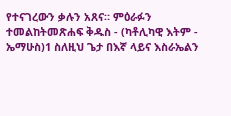የተናገረውን ቃሉን አጸና። ምዕራፉን ተመልከትመጽሐፍ ቅዱስ - (ካቶሊካዊ እትም - ኤማሁስ)1 ስለዚህ ጌታ በእኛ ላይና እስራኤልን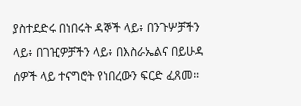ያስተደድሩ በነበሩት ዳኞች ላይ፥ በንጉሦቻችን ላይ፥ በገዢዎቻችን ላይ፥ በእስራኤልና በይሁዳ ሰዎች ላይ ተናግሮት የነበረውን ፍርድ ፈጸመ።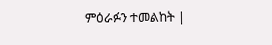ምዕራፉን ተመልከት |